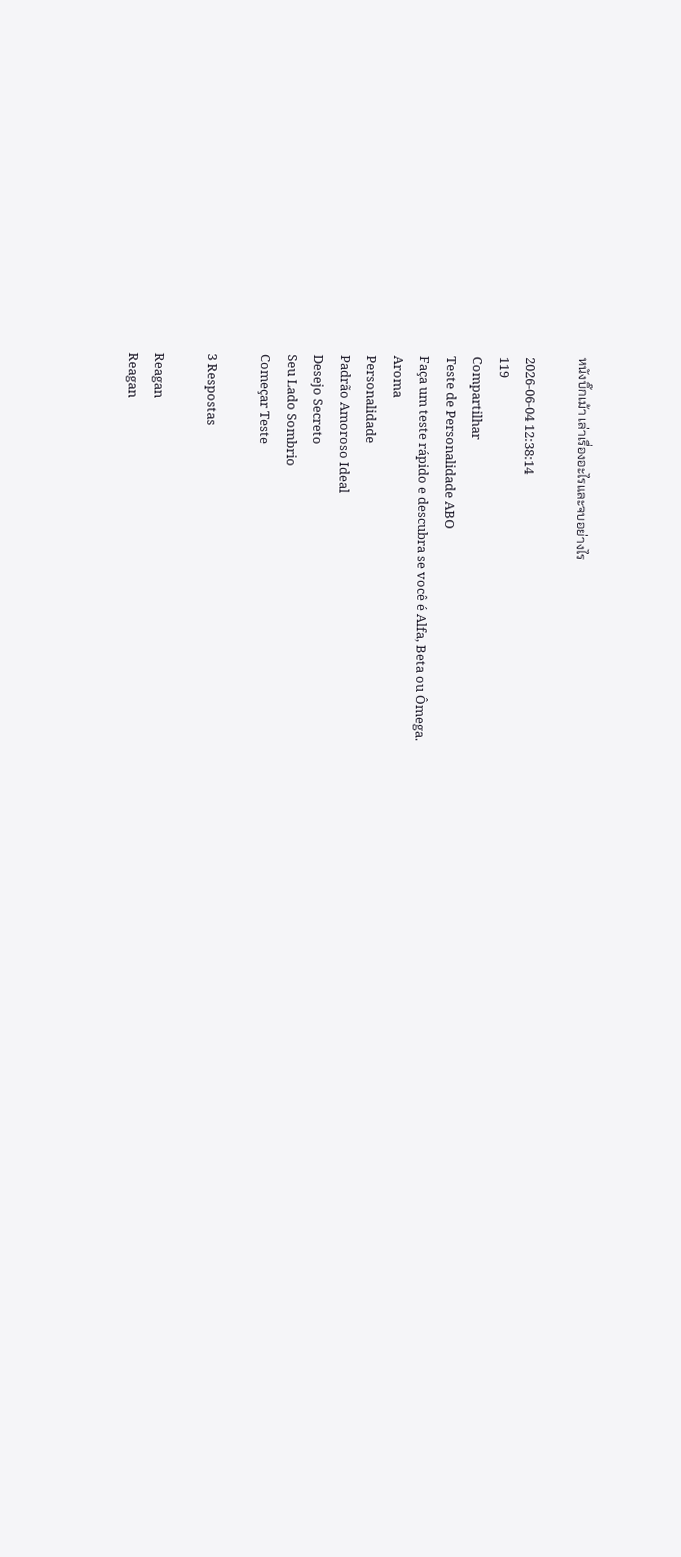หนังบิ๊กเม้า เล่าเรื่องอะไรและจบอย่างไร

2026-06-04 12:38:14
119
Compartilhar
Teste de Personalidade ABO
Faça um teste rápido e descubra se você é Alfa, Beta ou Ômega.
Aroma
Personalidade
Padrão Amoroso Ideal
Desejo Secreto
Seu Lado Sombrio
Começar Teste

3 Respostas

Reagan
Reagan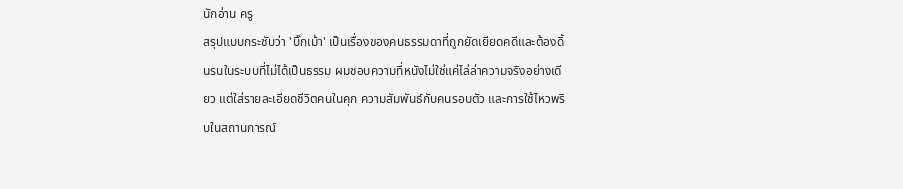นักอ่าน ครู
สรุปแบบกระชับว่า 'บิ๊กเม้า' เป็นเรื่องของคนธรรมดาที่ถูกยัดเยียดคดีและต้องดิ้นรนในระบบที่ไม่ได้เป็นธรรม ผมชอบความที่หนังไม่ใช่แค่ไล่ล่าความจริงอย่างเดียว แต่ใส่รายละเอียดชีวิตคนในคุก ความสัมพันธ์กับคนรอบตัว และการใช้ไหวพริบในสถานการณ์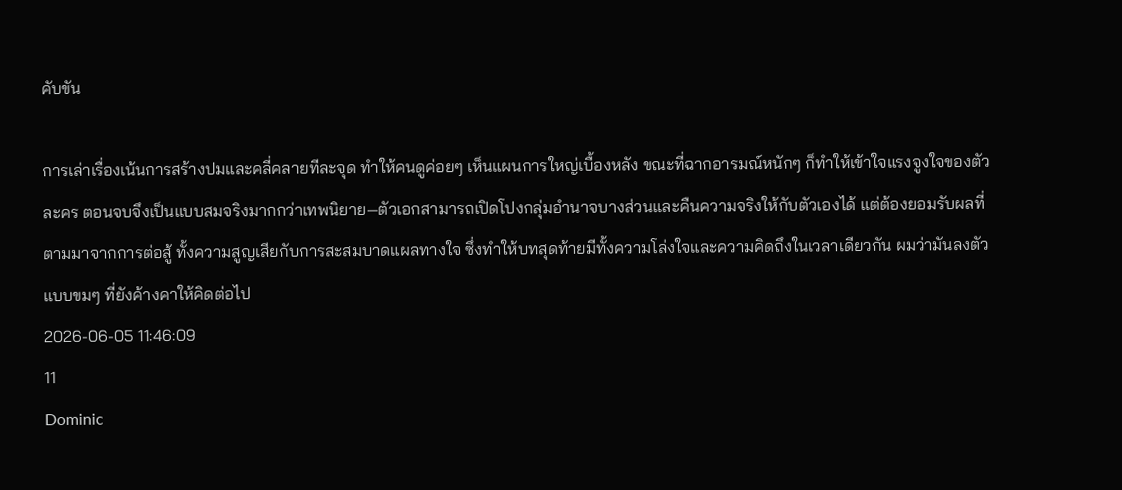คับขัน

การเล่าเรื่องเน้นการสร้างปมและคลี่คลายทีละจุด ทำให้คนดูค่อยๆ เห็นแผนการใหญ่เบื้องหลัง ขณะที่ฉากอารมณ์หนักๆ ก็ทำให้เข้าใจแรงจูงใจของตัวละคร ตอนจบจึงเป็นแบบสมจริงมากกว่าเทพนิยาย—ตัวเอกสามารถเปิดโปงกลุ่มอำนาจบางส่วนและคืนความจริงให้กับตัวเองได้ แต่ต้องยอมรับผลที่ตามมาจากการต่อสู้ ทั้งความสูญเสียกับการสะสมบาดแผลทางใจ ซึ่งทำให้บทสุดท้ายมีทั้งความโล่งใจและความคิดถึงในเวลาเดียวกัน ผมว่ามันลงตัวแบบขมๆ ที่ยังค้างคาให้คิดต่อไป
2026-06-05 11:46:09
11
Dominic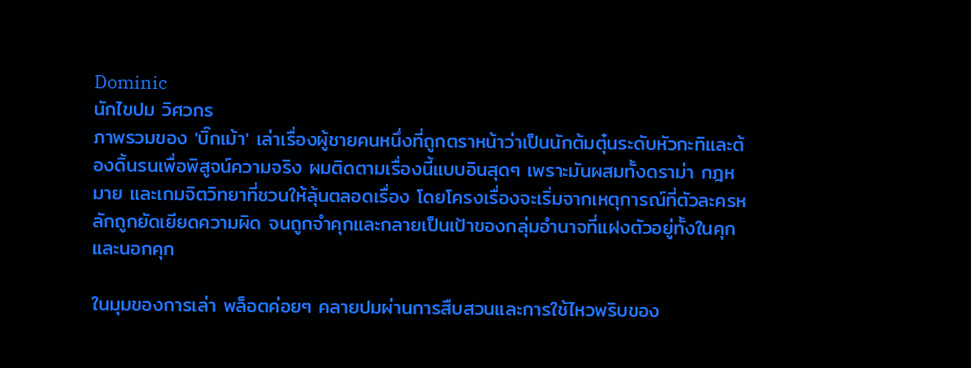Dominic
นักไขปม วิศวกร
ภาพรวมของ 'บิ๊กเม้า' เล่าเรื่องผู้ชายคนหนึ่งที่ถูกตราหน้าว่าเป็นนักต้มตุ๋นระดับหัวกะทิและต้องดิ้นรนเพื่อพิสูจน์ความจริง ผมติดตามเรื่องนี้แบบอินสุดๆ เพราะมันผสมทั้งดราม่า กฎหมาย และเกมจิตวิทยาที่ชวนให้ลุ้นตลอดเรื่อง โดยโครงเรื่องจะเริ่มจากเหตุการณ์ที่ตัวละครหลักถูกยัดเยียดความผิด จนถูกจำคุกและกลายเป็นเป้าของกลุ่มอำนาจที่แฝงตัวอยู่ทั้งในคุกและนอกคุก

ในมุมของการเล่า พล็อตค่อยๆ คลายปมผ่านการสืบสวนและการใช้ไหวพริบของ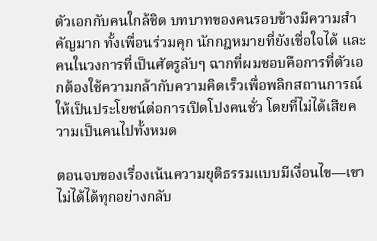ตัวเอกกับคนใกล้ชิด บทบาทของคนรอบข้างมีความสำคัญมาก ทั้งเพื่อนร่วมคุก นักกฎหมายที่ยังเชื่อใจได้ และคนในวงการที่เป็นศัตรูลับๆ ฉากที่ผมชอบคือการที่ตัวเอกต้องใช้ความกล้ากับความคิดเร็วเพื่อพลิกสถานการณ์ให้เป็นประโยชน์ต่อการเปิดโปงคนชั่ว โดยที่ไม่ได้เสียความเป็นคนไปทั้งหมด

ตอนจบของเรื่องเน้นความยุติธรรมแบบมีเงื่อนไข—เขาไม่ได้ได้ทุกอย่างกลับ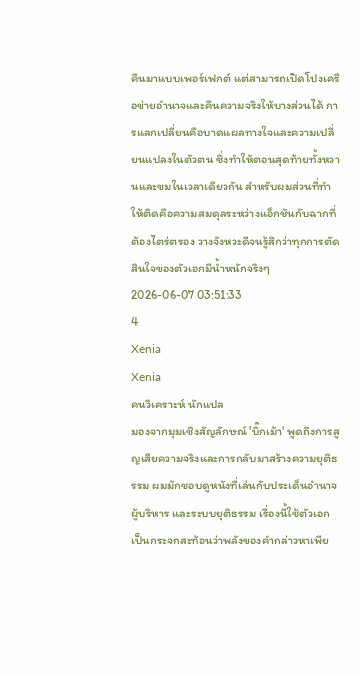คืนมาแบบเพอร์เฟกต์ แต่สามารถเปิดโปงเครือข่ายอำนาจและคืนความจริงให้บางส่วนได้ การแลกเปลี่ยนคือบาดแผลทางใจและความเปลี่ยนแปลงในตัวตน ซึ่งทำให้ตอนสุดท้ายทั้งหวานและขมในเวลาเดียวกัน สำหรับผมส่วนที่ทำให้ติดคือความสมดุลระหว่างแอ็กชันกับฉากที่ต้องไตร่ตรอง วางจังหวะดีจนรู้สึกว่าทุกการตัดสินใจของตัวเอกมีน้ำหนักจริงๆ
2026-06-07 03:51:33
4
Xenia
Xenia
คนวิเคราะห์ นักแปล
มองจากมุมเชิงสัญลักษณ์ 'บิ๊กเม้า' พูดถึงการสูญเสียความจริงและการกลับมาสร้างความยุติธรรม ผมมักชอบดูหนังที่เล่นกับประเด็นอำนาจ ผู้บริหาร และระบบยุติธรรม เรื่องนี้ใช้ตัวเอกเป็นกระจกสะท้อนว่าพลังของคำกล่าวหาเพีย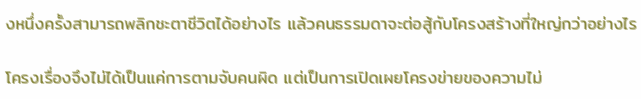งหนึ่งครั้งสามารถพลิกชะตาชีวิตได้อย่างไร แล้วคนธรรมดาจะต่อสู้กับโครงสร้างที่ใหญ่กว่าอย่างไร

โครงเรื่องจึงไม่ได้เป็นแค่การตามจับคนผิด แต่เป็นการเปิดเผยโครงข่ายของความไม่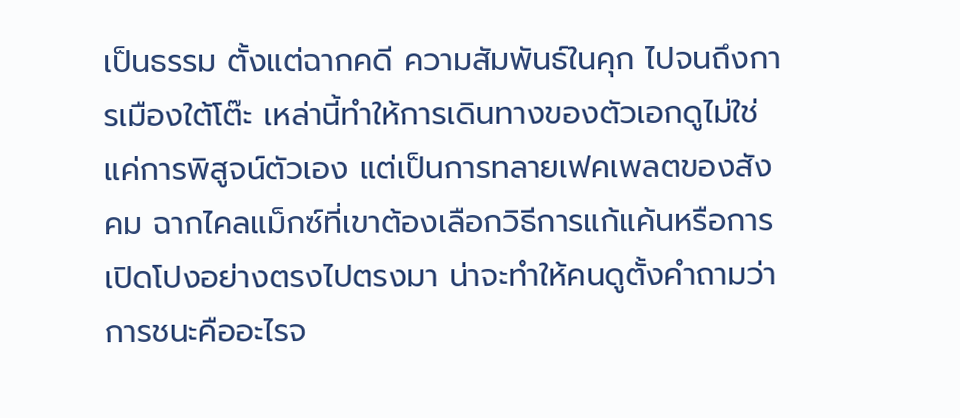เป็นธรรม ตั้งแต่ฉากคดี ความสัมพันธ์ในคุก ไปจนถึงการเมืองใต้โต๊ะ เหล่านี้ทำให้การเดินทางของตัวเอกดูไม่ใช่แค่การพิสูจน์ตัวเอง แต่เป็นการทลายเฟคเพลตของสังคม ฉากไคลแม็กซ์ที่เขาต้องเลือกวิธีการแก้แค้นหรือการเปิดโปงอย่างตรงไปตรงมา น่าจะทำให้คนดูตั้งคำถามว่าการชนะคืออะไรจ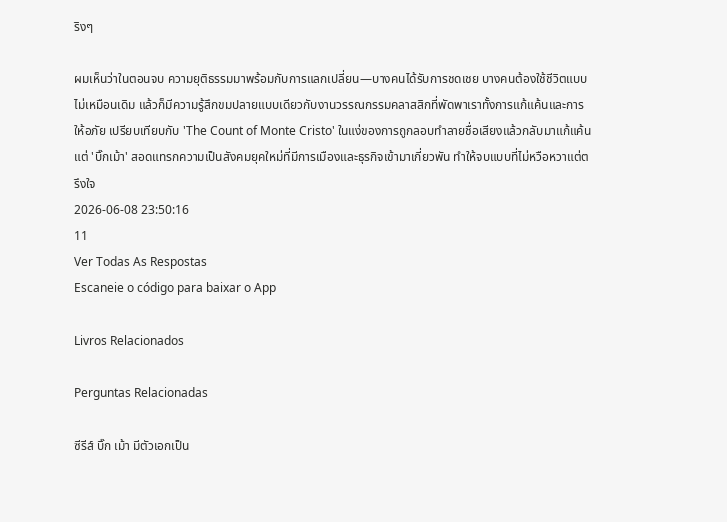ริงๆ

ผมเห็นว่าในตอนจบ ความยุติธรรมมาพร้อมกับการแลกเปลี่ยน—บางคนได้รับการชดเชย บางคนต้องใช้ชีวิตแบบไม่เหมือนเดิม แล้วก็มีความรู้สึกขมปลายแบบเดียวกับงานวรรณกรรมคลาสสิกที่พัดพาเราทั้งการแก้แค้นและการให้อภัย เปรียบเทียบกับ 'The Count of Monte Cristo' ในแง่ของการถูกลอบทำลายชื่อเสียงแล้วกลับมาแก้แค้น แต่ 'บิ๊กเม้า' สอดแทรกความเป็นสังคมยุคใหม่ที่มีการเมืองและธุรกิจเข้ามาเกี่ยวพัน ทำให้จบแบบที่ไม่หวือหวาแต่ตรึงใจ
2026-06-08 23:50:16
11
Ver Todas As Respostas
Escaneie o código para baixar o App

Livros Relacionados

Perguntas Relacionadas

ซีรีส์ บิ๊ก เม้า มีตัวเอกเป็น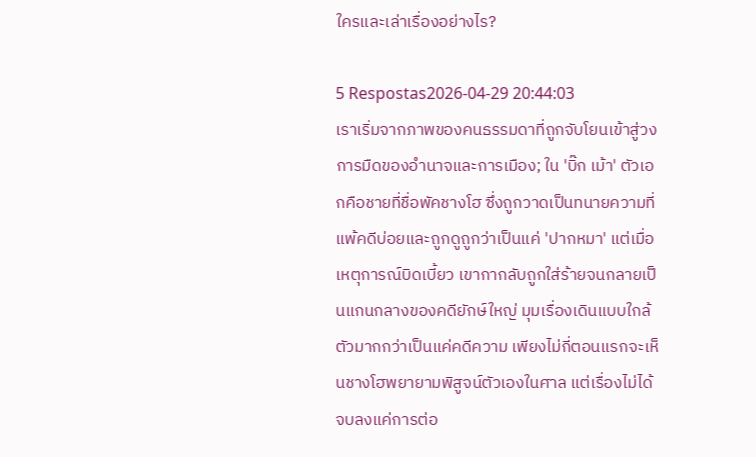ใครและเล่าเรื่องอย่างไร?

5 Respostas2026-04-29 20:44:03
เราเริ่มจากภาพของคนธรรมดาที่ถูกจับโยนเข้าสู่วงการมืดของอำนาจและการเมือง; ใน 'บิ๊ก เม้า' ตัวเอกคือชายที่ชื่อพัคชางโฮ ซึ่งถูกวาดเป็นทนายความที่แพ้คดีบ่อยและถูกดูถูกว่าเป็นแค่ 'ปากหมา' แต่เมื่อเหตุการณ์บิดเบี้ยว เขากากลับถูกใส่ร้ายจนกลายเป็นแกนกลางของคดียักษ์ใหญ่ มุมเรื่องเดินแบบใกล้ตัวมากกว่าเป็นแค่คดีความ เพียงไม่กี่ตอนแรกจะเห็นชางโฮพยายามพิสูจน์ตัวเองในศาล แต่เรื่องไม่ได้จบลงแค่การต่อ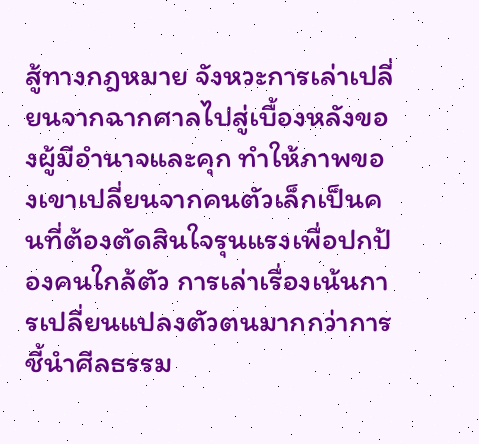สู้ทางกฎหมาย จังหวะการเล่าเปลี่ยนจากฉากศาลไปสู่เบื้องหลังของผู้มีอำนาจและคุก ทำให้ภาพของเขาเปลี่ยนจากคนตัวเล็กเป็นคนที่ต้องตัดสินใจรุนแรงเพื่อปกป้องคนใกล้ตัว การเล่าเรื่องเน้นการเปลี่ยนแปลงตัวตนมากกว่าการชี้นำศีลธรรม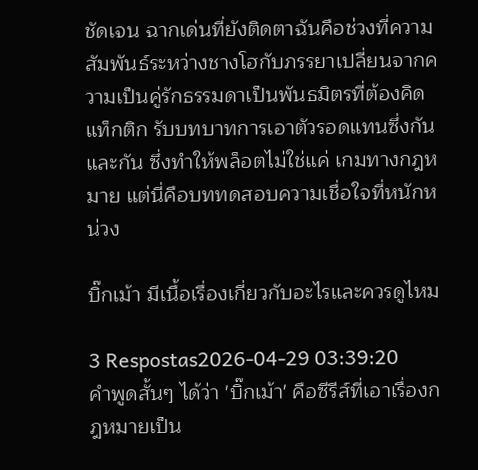ชัดเจน ฉากเด่นที่ยังติดตาฉันคือช่วงที่ความสัมพันธ์ระหว่างชางโฮกับภรรยาเปลี่ยนจากความเป็นคู่รักธรรมดาเป็นพันธมิตรที่ต้องคิดแท็กติก รับบทบาทการเอาตัวรอดแทนซึ่งกันและกัน ซึ่งทำให้พล็อตไม่ใช่แค่ เกมทางกฎหมาย แต่นี่คือบททดสอบความเชื่อใจที่หนักหน่วง

บิ๊กเม้า มีเนื้อเรื่องเกี่ยวกับอะไรและควรดูไหม

3 Respostas2026-04-29 03:39:20
คำพูดสั้นๆ ได้ว่า 'บิ๊กเม้า' คือซีรีส์ที่เอาเรื่องกฎหมายเป็น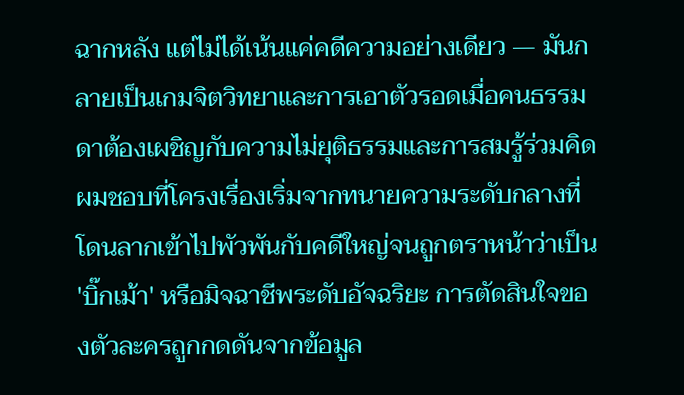ฉากหลัง แต่ไม่ได้เน้นแค่คดีความอย่างเดียว — มันกลายเป็นเกมจิตวิทยาและการเอาตัวรอดเมื่อคนธรรมดาต้องเผชิญกับความไม่ยุติธรรมและการสมรู้ร่วมคิด ผมชอบที่โครงเรื่องเริ่มจากทนายความระดับกลางที่โดนลากเข้าไปพัวพันกับคดีใหญ่จนถูกตราหน้าว่าเป็น 'บิ๊กเม้า' หรือมิจฉาชีพระดับอัจฉริยะ การตัดสินใจของตัวละครถูกกดดันจากข้อมูล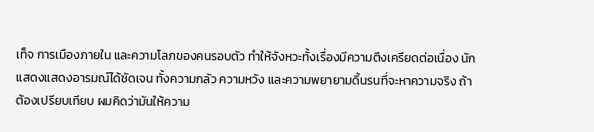เท็จ การเมืองภายใน และความโลภของคนรอบตัว ทำให้จังหวะทั้งเรื่องมีความตึงเครียดต่อเนื่อง นักแสดงแสดงอารมณ์ได้ชัดเจน ทั้งความกลัว ความหวัง และความพยายามดิ้นรนที่จะหาความจริง ถ้าต้องเปรียบเทียบ ผมคิดว่ามันให้ความ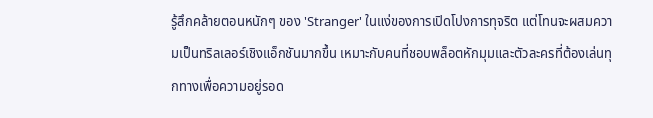รู้สึกคล้ายตอนหนักๆ ของ 'Stranger' ในแง่ของการเปิดโปงการทุจริต แต่โทนจะผสมความเป็นทริลเลอร์เชิงแอ็กชันมากขึ้น เหมาะกับคนที่ชอบพล็อตหักมุมและตัวละครที่ต้องเล่นทุกทางเพื่อความอยู่รอด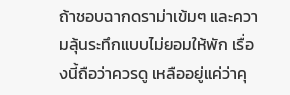ถ้าชอบฉากดราม่าเข้มๆ และความลุ้นระทึกแบบไม่ยอมให้พัก เรื่องนี้ถือว่าควรดู เหลืออยู่แค่ว่าคุ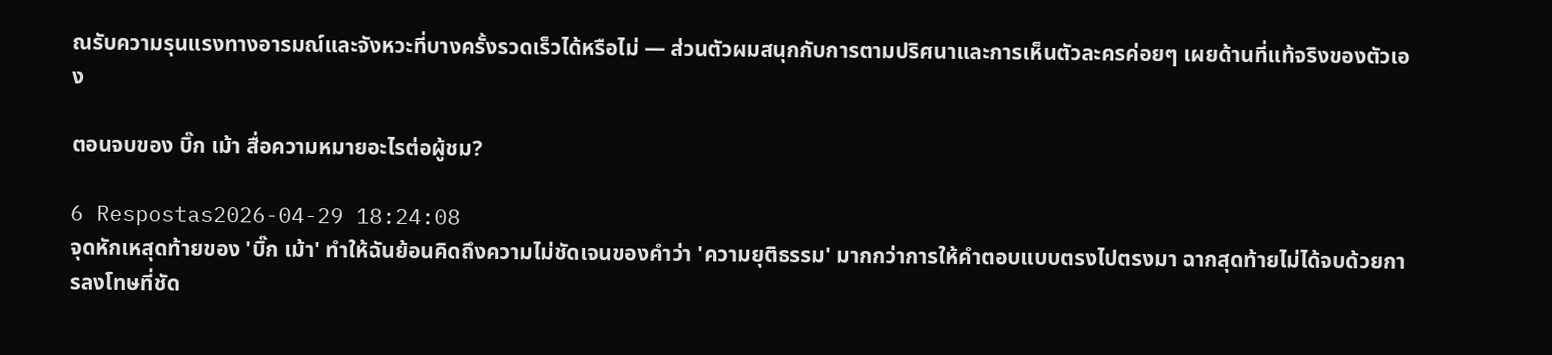ณรับความรุนแรงทางอารมณ์และจังหวะที่บางครั้งรวดเร็วได้หรือไม่ — ส่วนตัวผมสนุกกับการตามปริศนาและการเห็นตัวละครค่อยๆ เผยด้านที่แท้จริงของตัวเอง

ตอนจบของ บิ๊ก เม้า สื่อความหมายอะไรต่อผู้ชม?

6 Respostas2026-04-29 18:24:08
จุดหักเหสุดท้ายของ 'บิ๊ก เม้า' ทำให้ฉันย้อนคิดถึงความไม่ชัดเจนของคำว่า 'ความยุติธรรม' มากกว่าการให้คำตอบแบบตรงไปตรงมา ฉากสุดท้ายไม่ได้จบด้วยการลงโทษที่ชัด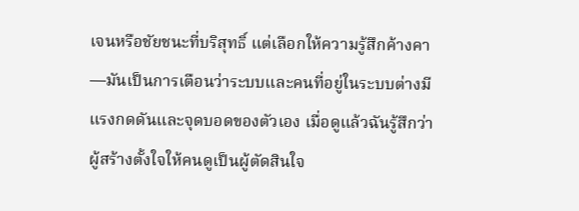เจนหรือชัยชนะที่บริสุทธิ์ แต่เลือกให้ความรู้สึกค้างคา—มันเป็นการเตือนว่าระบบและคนที่อยู่ในระบบต่างมีแรงกดดันและจุดบอดของตัวเอง เมื่อดูแล้วฉันรู้สึกว่าผู้สร้างตั้งใจให้คนดูเป็นผู้ตัดสินใจ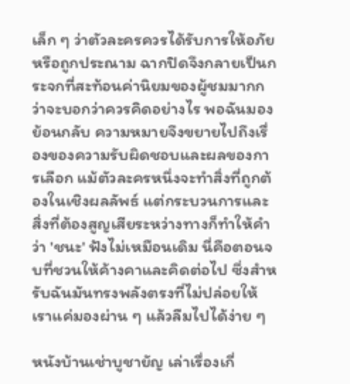เล็ก ๆ ว่าตัวละครควรได้รับการให้อภัยหรือถูกประณาม ฉากปิดจึงกลายเป็นกระจกที่สะท้อนค่านิยมของผู้ชมมากกว่าจะบอกว่าควรคิดอย่างไร พอฉันมองย้อนกลับ ความหมายจึงขยายไปถึงเรื่องของความรับผิดชอบและผลของการเลือก แม้ตัวละครหนึ่งจะทำสิ่งที่ถูกต้องในเชิงผลลัพธ์ แต่กระบวนการและสิ่งที่ต้องสูญเสียระหว่างทางก็ทำให้คำว่า 'ชนะ' ฟังไม่เหมือนเดิม นี่คือตอนจบที่ชวนให้ค้างคาและคิดต่อไป ซึ่งสำหรับฉันมันทรงพลังตรงที่ไม่ปล่อยให้เราแค่มองผ่าน ๆ แล้วลืมไปได้ง่าย ๆ

หนังบ้านเช่าบูชายัญ เล่าเรื่องเกี่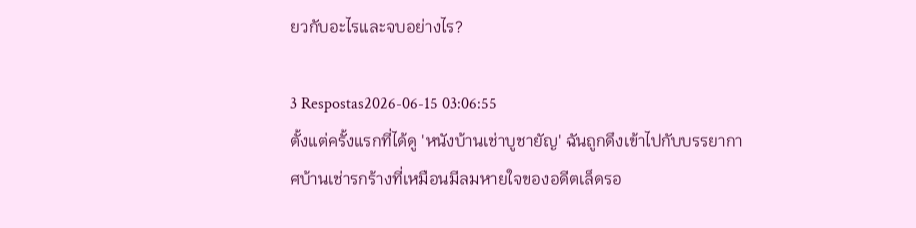ยวกับอะไรและจบอย่างไร?

3 Respostas2026-06-15 03:06:55
ตั้งแต่ครั้งแรกที่ได้ดู 'หนังบ้านเช่าบูชายัญ' ฉันถูกดึงเข้าไปกับบรรยากาศบ้านเช่ารกร้างที่เหมือนมีลมหายใจของอดีตเล็ดรอ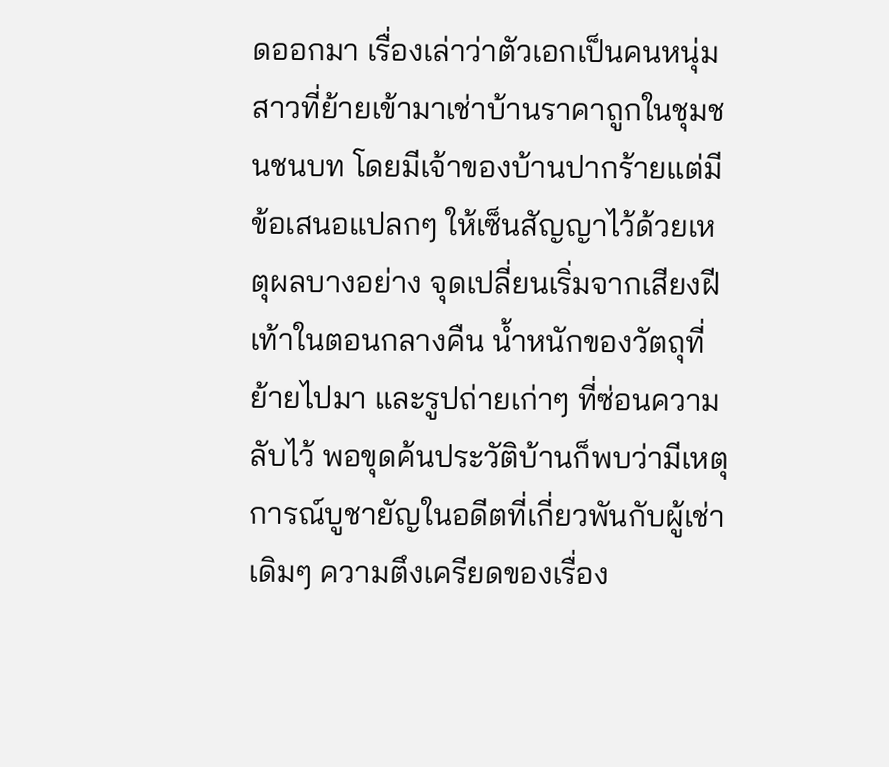ดออกมา เรื่องเล่าว่าตัวเอกเป็นคนหนุ่มสาวที่ย้ายเข้ามาเช่าบ้านราคาถูกในชุมชนชนบท โดยมีเจ้าของบ้านปากร้ายแต่มีข้อเสนอแปลกๆ ให้เซ็นสัญญาไว้ด้วยเหตุผลบางอย่าง จุดเปลี่ยนเริ่มจากเสียงฝีเท้าในตอนกลางคืน น้ำหนักของวัตถุที่ย้ายไปมา และรูปถ่ายเก่าๆ ที่ซ่อนความลับไว้ พอขุดค้นประวัติบ้านก็พบว่ามีเหตุการณ์บูชายัญในอดีตที่เกี่ยวพันกับผู้เช่าเดิมๆ ความตึงเครียดของเรื่อง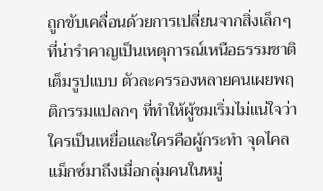ถูกขับเคลื่อนด้วยการเปลี่ยนจากสิ่งเล็กๆ ที่น่ารำคาญเป็นเหตุการณ์เหนือธรรมชาติเต็มรูปแบบ ตัวละครรองหลายคนเผยพฤติกรรมแปลกๆ ที่ทำให้ผู้ชมเริ่มไม่แน่ใจว่าใครเป็นเหยื่อและใครคือผู้กระทำ จุดไคลแม็กซ์มาถึงเมื่อกลุ่มคนในหมู่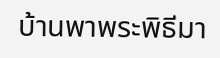บ้านพาพระพิธีมา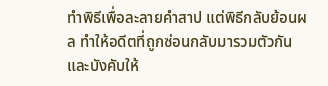ทำพิธีเพื่อละลายคำสาป แต่พิธีกลับย้อนผล ทำให้อดีตที่ถูกซ่อนกลับมารวมตัวกันและบังคับให้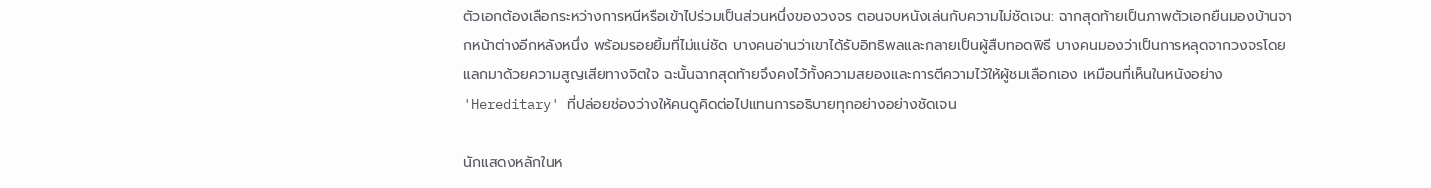ตัวเอกต้องเลือกระหว่างการหนีหรือเข้าไปร่วมเป็นส่วนหนึ่งของวงจร ตอนจบหนังเล่นกับความไม่ชัดเจน: ฉากสุดท้ายเป็นภาพตัวเอกยืนมองบ้านจากหน้าต่างอีกหลังหนึ่ง พร้อมรอยยิ้มที่ไม่แน่ชัด บางคนอ่านว่าเขาได้รับอิทธิพลและกลายเป็นผู้สืบทอดพิธี บางคนมองว่าเป็นการหลุดจากวงจรโดยแลกมาด้วยความสูญเสียทางจิตใจ ฉะนั้นฉากสุดท้ายจึงคงไว้ทั้งความสยองและการตีความไว้ให้ผู้ชมเลือกเอง เหมือนที่เห็นในหนังอย่าง 'Hereditary' ที่ปล่อยช่องว่างให้คนดูคิดต่อไปแทนการอธิบายทุกอย่างอย่างชัดเจน

นักแสดงหลักในห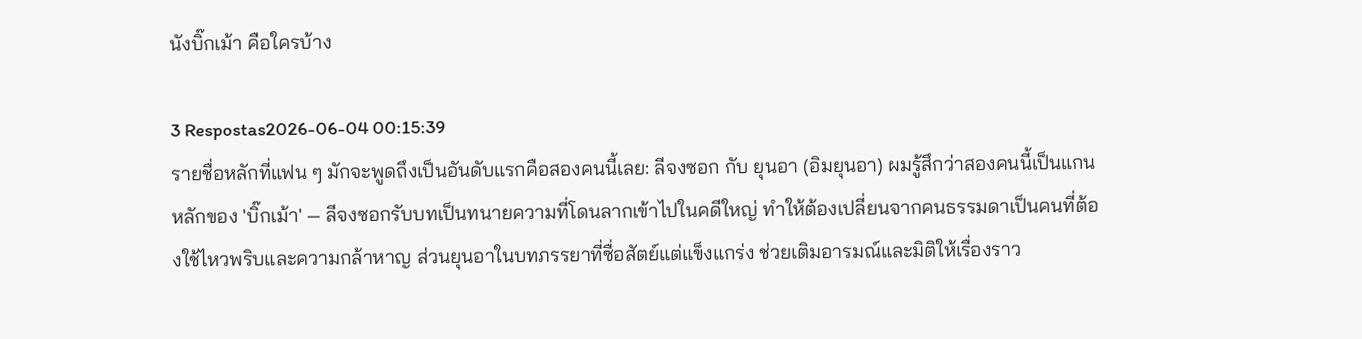นังบิ๊กเม้า คือใครบ้าง

3 Respostas2026-06-04 00:15:39
รายชื่อหลักที่แฟน ๆ มักจะพูดถึงเป็นอันดับแรกคือสองคนนี้เลย: ลีจงซอก กับ ยุนอา (อิมยุนอา) ผมรู้สึกว่าสองคนนี้เป็นแกนหลักของ 'บิ๊กเม้า' — ลีจงซอกรับบทเป็นทนายความที่โดนลากเข้าไปในคดีใหญ่ ทำให้ต้องเปลี่ยนจากคนธรรมดาเป็นคนที่ต้องใช้ไหวพริบและความกล้าหาญ ส่วนยุนอาในบทภรรยาที่ซื่อสัตย์แต่แข็งแกร่ง ช่วยเติมอารมณ์และมิติให้เรื่องราว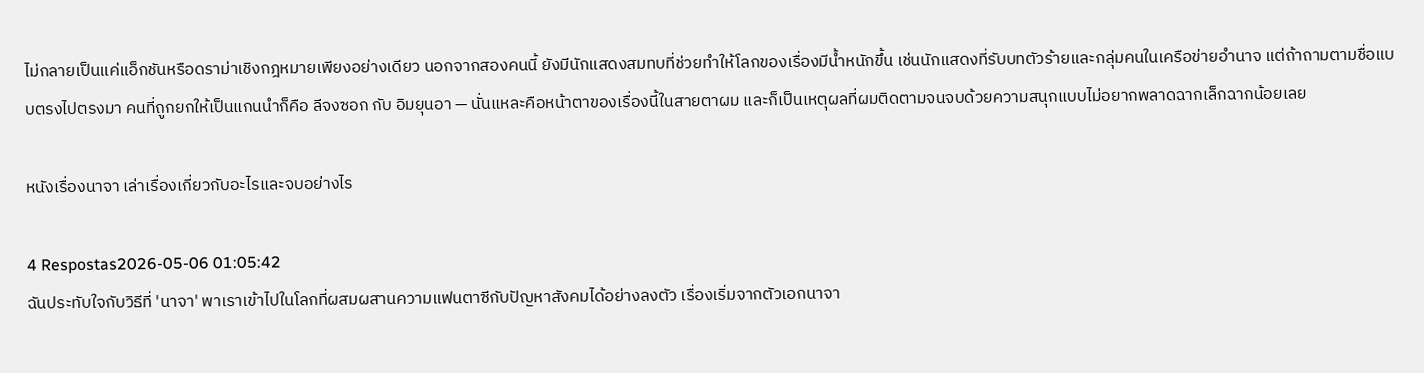ไม่กลายเป็นแค่แอ็กชันหรือดราม่าเชิงกฎหมายเพียงอย่างเดียว นอกจากสองคนนี้ ยังมีนักแสดงสมทบที่ช่วยทำให้โลกของเรื่องมีน้ำหนักขึ้น เช่นนักแสดงที่รับบทตัวร้ายและกลุ่มคนในเครือข่ายอำนาจ แต่ถ้าถามตามชื่อแบบตรงไปตรงมา คนที่ถูกยกให้เป็นแกนนำก็คือ ลีจงซอก กับ อิมยุนอา — นั่นแหละคือหน้าตาของเรื่องนี้ในสายตาผม และก็เป็นเหตุผลที่ผมติดตามจนจบด้วยความสนุกแบบไม่อยากพลาดฉากเล็กฉากน้อยเลย

หนังเรื่องนาจา เล่าเรื่องเกี่ยวกับอะไรและจบอย่างไร

4 Respostas2026-05-06 01:05:42
ฉันประทับใจกับวิธีที่ 'นาจา' พาเราเข้าไปในโลกที่ผสมผสานความแฟนตาซีกับปัญหาสังคมได้อย่างลงตัว เรื่องเริ่มจากตัวเอกนาจา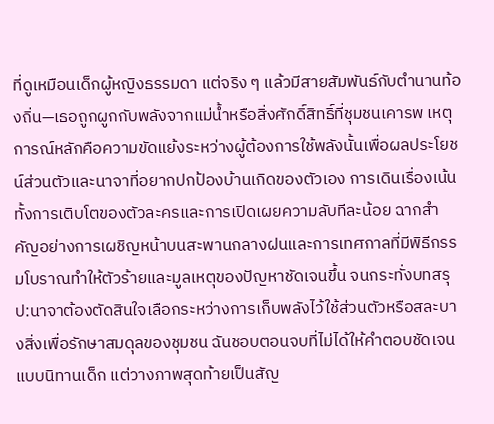ที่ดูเหมือนเด็กผู้หญิงธรรมดา แต่จริง ๆ แล้วมีสายสัมพันธ์กับตำนานท้องถิ่น—เธอถูกผูกกับพลังจากแม่น้ำหรือสิ่งศักดิ์สิทธิ์ที่ชุมชนเคารพ เหตุการณ์หลักคือความขัดแย้งระหว่างผู้ต้องการใช้พลังนั้นเพื่อผลประโยชน์ส่วนตัวและนาจาที่อยากปกป้องบ้านเกิดของตัวเอง การเดินเรื่องเน้นทั้งการเติบโตของตัวละครและการเปิดเผยความลับทีละน้อย ฉากสำคัญอย่างการเผชิญหน้าบนสะพานกลางฝนและการเทศกาลที่มีพิธีกรรมโบราณทำให้ตัวร้ายและมูลเหตุของปัญหาชัดเจนขึ้น จนกระทั่งบทสรุป:นาจาต้องตัดสินใจเลือกระหว่างการเก็บพลังไว้ใช้ส่วนตัวหรือสละบางสิ่งเพื่อรักษาสมดุลของชุมชน ฉันชอบตอนจบที่ไม่ได้ให้คำตอบชัดเจนแบบนิทานเด็ก แต่วางภาพสุดท้ายเป็นสัญ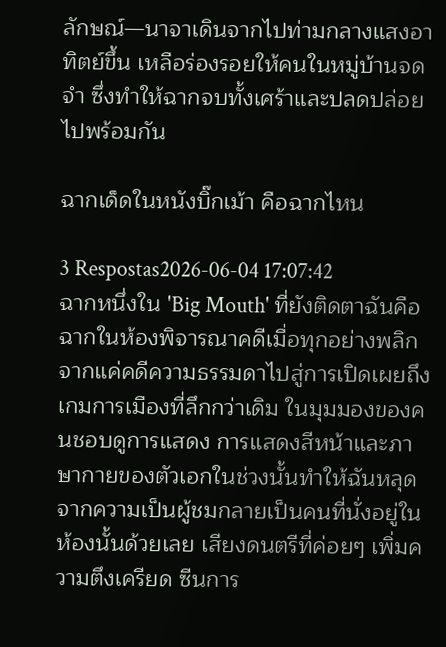ลักษณ์—นาจาเดินจากไปท่ามกลางแสงอาทิตย์ขึ้น เหลือร่องรอยให้คนในหมู่บ้านจดจำ ซึ่งทำให้ฉากจบทั้งเศร้าและปลดปล่อยไปพร้อมกัน

ฉากเด็ดในหนังบิ๊กเม้า คือฉากไหน

3 Respostas2026-06-04 17:07:42
ฉากหนึ่งใน 'Big Mouth' ที่ยังติดตาฉันคือฉากในห้องพิจารณาคดีเมื่อทุกอย่างพลิกจากแค่คดีความธรรมดาไปสู่การเปิดเผยถึงเกมการเมืองที่ลึกกว่าเดิม ในมุมมองของคนชอบดูการแสดง การแสดงสีหน้าและภาษากายของตัวเอกในช่วงนั้นทำให้ฉันหลุดจากความเป็นผู้ชมกลายเป็นคนที่นั่งอยู่ในห้องนั้นด้วยเลย เสียงดนตรีที่ค่อยๆ เพิ่มความตึงเครียด ซีนการ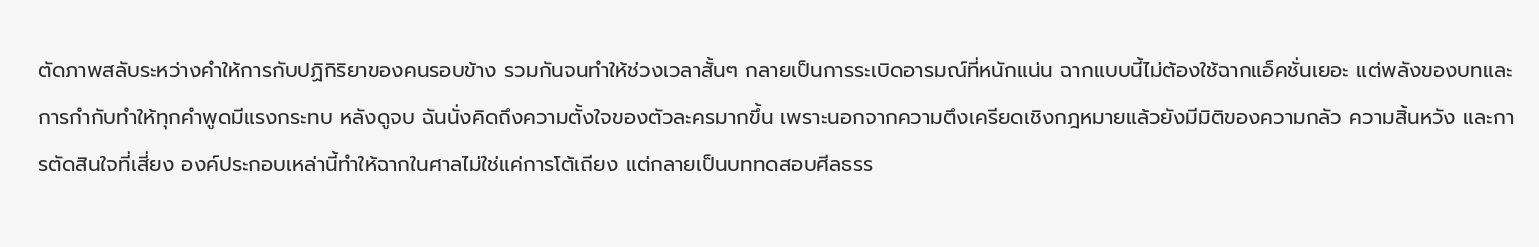ตัดภาพสลับระหว่างคำให้การกับปฏิกิริยาของคนรอบข้าง รวมกันจนทำให้ช่วงเวลาสั้นๆ กลายเป็นการระเบิดอารมณ์ที่หนักแน่น ฉากแบบนี้ไม่ต้องใช้ฉากแอ็คชั่นเยอะ แต่พลังของบทและการกำกับทำให้ทุกคำพูดมีแรงกระทบ หลังดูจบ ฉันนั่งคิดถึงความตั้งใจของตัวละครมากขึ้น เพราะนอกจากความตึงเครียดเชิงกฎหมายแล้วยังมีมิติของความกลัว ความสิ้นหวัง และการตัดสินใจที่เสี่ยง องค์ประกอบเหล่านี้ทำให้ฉากในศาลไม่ใช่แค่การโต้เถียง แต่กลายเป็นบททดสอบศีลธรร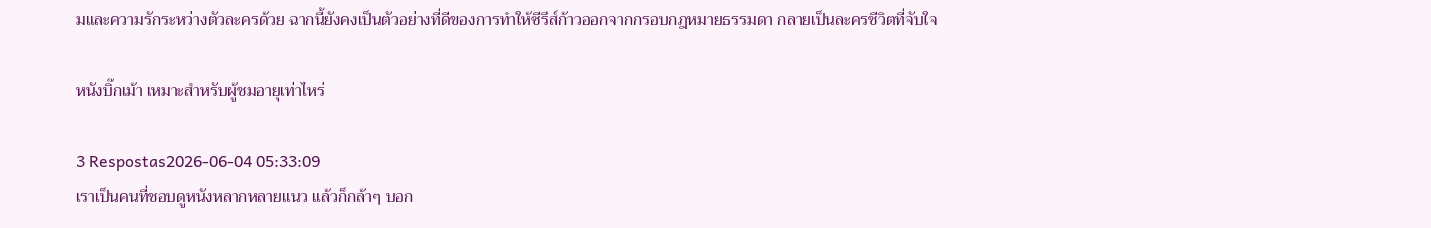มและความรักระหว่างตัวละครด้วย ฉากนี้ยังคงเป็นตัวอย่างที่ดีของการทำให้ซีรีส์ก้าวออกจากกรอบกฎหมายธรรมดา กลายเป็นละครชีวิตที่จับใจ

หนังบิ๊กเม้า เหมาะสำหรับผู้ชมอายุเท่าไหร่

3 Respostas2026-06-04 05:33:09
เราเป็นคนที่ชอบดูหนังหลากหลายแนว แล้วก็กล้าๆ บอก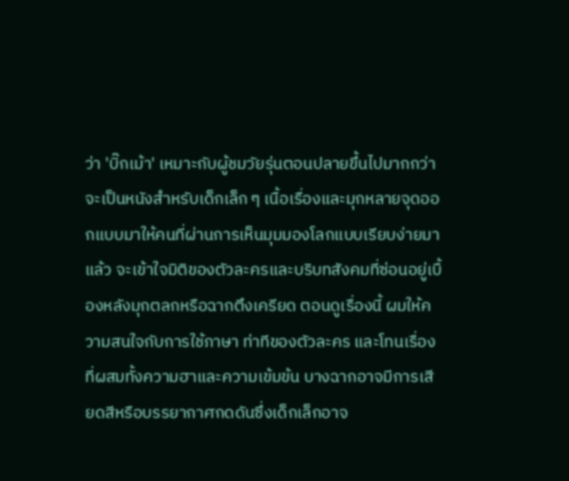ว่า 'บิ๊กเม้า' เหมาะกับผู้ชมวัยรุ่นตอนปลายขึ้นไปมากกว่าจะเป็นหนังสำหรับเด็กเล็ก ๆ เนื้อเรื่องและมุกหลายจุดออกแบบมาให้คนที่ผ่านการเห็นมุมมองโลกแบบเรียบง่ายมาแล้ว จะเข้าใจมิติของตัวละครและบริบทสังคมที่ซ่อนอยู่เบื้องหลังมุกตลกหรือฉากตึงเครียด ตอนดูเรื่องนี้ ผมให้ความสนใจกับการใช้ภาษา ท่าทีของตัวละคร และโทนเรื่องที่ผสมทั้งความฮาและความเข้มข้น บางฉากอาจมีการเสียดสีหรือบรรยากาศกดดันซึ่งเด็กเล็กอาจ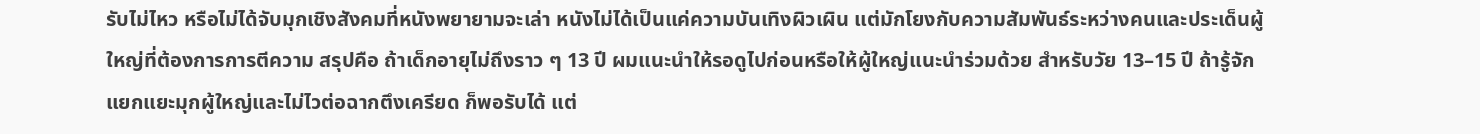รับไม่ไหว หรือไม่ได้จับมุกเชิงสังคมที่หนังพยายามจะเล่า หนังไม่ได้เป็นแค่ความบันเทิงผิวเผิน แต่มักโยงกับความสัมพันธ์ระหว่างคนและประเด็นผู้ใหญ่ที่ต้องการการตีความ สรุปคือ ถ้าเด็กอายุไม่ถึงราว ๆ 13 ปี ผมแนะนำให้รอดูไปก่อนหรือให้ผู้ใหญ่แนะนำร่วมด้วย สำหรับวัย 13–15 ปี ถ้ารู้จักแยกแยะมุกผู้ใหญ่และไม่ไวต่อฉากตึงเครียด ก็พอรับได้ แต่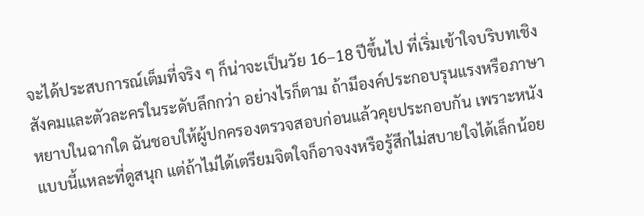จะได้ประสบการณ์เต็มที่จริง ๆ ก็น่าจะเป็นวัย 16–18 ปีขึ้นไป ที่เริ่มเข้าใจบริบทเชิงสังคมและตัวละครในระดับลึกกว่า อย่างไรก็ตาม ถ้ามีองค์ประกอบรุนแรงหรือภาษาหยาบในฉากใด ฉันชอบให้ผู้ปกครองตรวจสอบก่อนแล้วคุยประกอบกัน เพราะหนังแบบนี้แหละที่ดูสนุก แต่ถ้าไม่ได้เตรียมจิตใจก็อาจงงหรือรู้สึกไม่สบายใจได้เล็กน้อย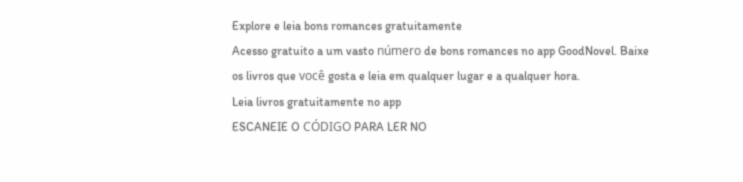Explore e leia bons romances gratuitamente
Acesso gratuito a um vasto número de bons romances no app GoodNovel. Baixe os livros que você gosta e leia em qualquer lugar e a qualquer hora.
Leia livros gratuitamente no app
ESCANEIE O CÓDIGO PARA LER NO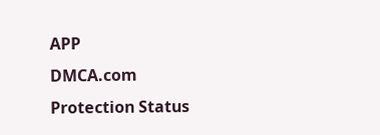APP
DMCA.com Protection Status